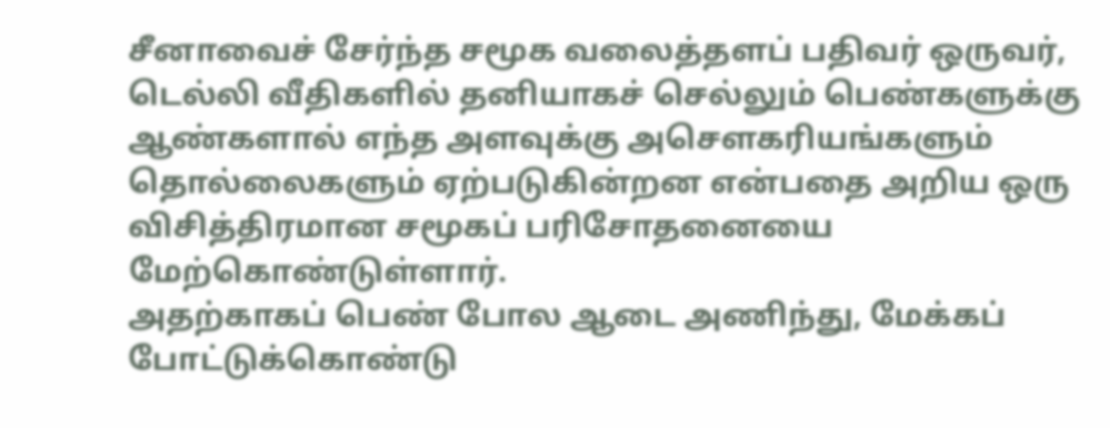சீனாவைச் சேர்ந்த சமூக வலைத்தளப் பதிவர் ஒருவர், டெல்லி வீதிகளில் தனியாகச் செல்லும் பெண்களுக்கு ஆண்களால் எந்த அளவுக்கு அசௌகரியங்களும் தொல்லைகளும் ஏற்படுகின்றன என்பதை அறிய ஒரு விசித்திரமான சமூகப் பரிசோதனையை மேற்கொண்டுள்ளார்.
அதற்காகப் பெண் போல ஆடை அணிந்து, மேக்கப் போட்டுக்கொண்டு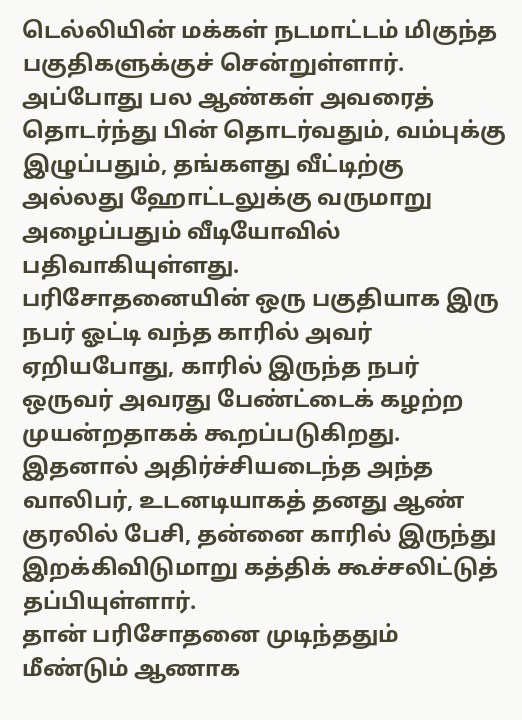டெல்லியின் மக்கள் நடமாட்டம் மிகுந்த பகுதிகளுக்குச் சென்றுள்ளார். அப்போது பல ஆண்கள் அவரைத் தொடர்ந்து பின் தொடர்வதும், வம்புக்கு இழுப்பதும், தங்களது வீட்டிற்கு அல்லது ஹோட்டலுக்கு வருமாறு அழைப்பதும் வீடியோவில் பதிவாகியுள்ளது.
பரிசோதனையின் ஒரு பகுதியாக இரு நபர் ஓட்டி வந்த காரில் அவர் ஏறியபோது, காரில் இருந்த நபர் ஒருவர் அவரது பேண்ட்டைக் கழற்ற முயன்றதாகக் கூறப்படுகிறது. இதனால் அதிர்ச்சியடைந்த அந்த வாலிபர், உடனடியாகத் தனது ஆண் குரலில் பேசி, தன்னை காரில் இருந்து இறக்கிவிடுமாறு கத்திக் கூச்சலிட்டுத் தப்பியுள்ளார்.
தான் பரிசோதனை முடிந்ததும் மீண்டும் ஆணாக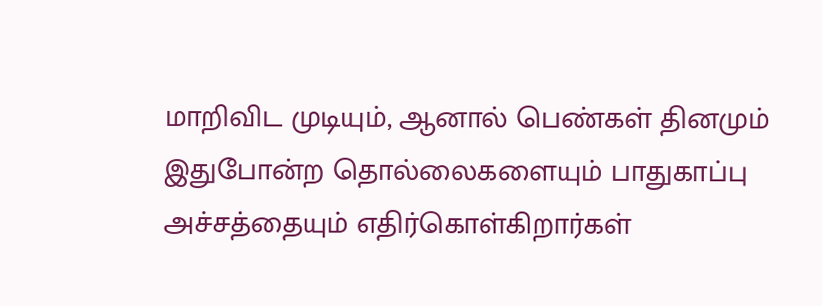மாறிவிட முடியும், ஆனால் பெண்கள் தினமும் இதுபோன்ற தொல்லைகளையும் பாதுகாப்பு அச்சத்தையும் எதிர்கொள்கிறார்கள்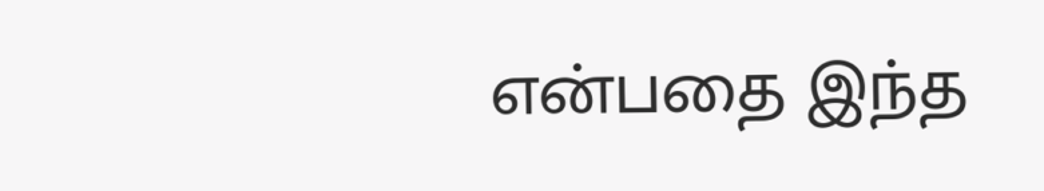என்பதை இந்த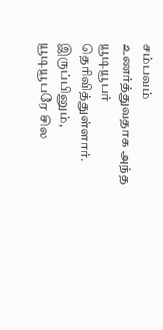சம்பவம் உணர்த்துவதாக அந்த யூடியூபர் தெரிவித்துள்ளார். இருப்பினும், யூடியூபரே சில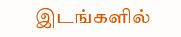இடங்களில்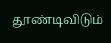தூண்டிவிடும்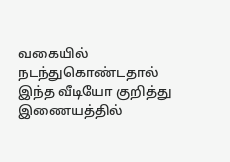வகையில் நடந்துகொண்டதால் இந்த வீடியோ குறித்து இணையத்தில்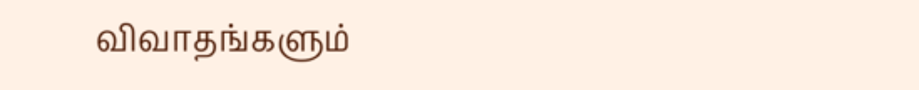விவாதங்களும்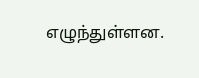எழுந்துள்ளன.